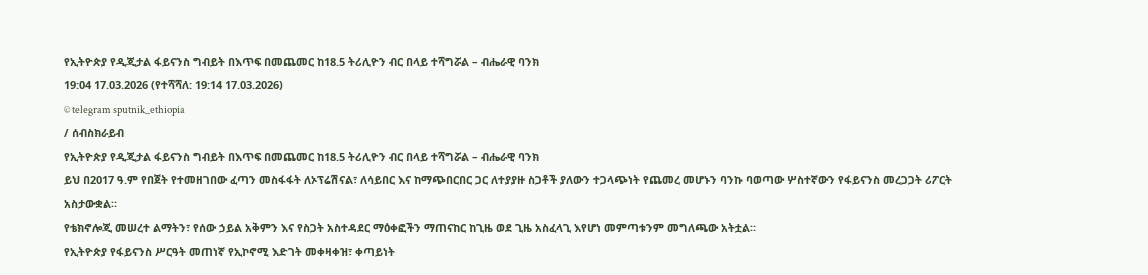የኢትዮጵያ የዲጂታል ፋይናንስ ግብይት በእጥፍ በመጨመር ከ18.5 ትሪሊዮን ብር በላይ ተሻግሯል – ብሔራዊ ባንክ
19:04 17.03.2026 (የተሻሻለ: 19:14 17.03.2026)
© telegram sputnik_ethiopia
/ ሰብስክራይብ
የኢትዮጵያ የዲጂታል ፋይናንስ ግብይት በእጥፍ በመጨመር ከ18.5 ትሪሊዮን ብር በላይ ተሻግሯል – ብሔራዊ ባንክ
ይህ በ2017 ዓ.ም የበጀት የተመዘገበው ፈጣን መስፋፋት ለኦፕሬሽናል፣ ለሳይበር እና ከማጭበርበር ጋር ለተያያዙ ስጋቶች ያለውን ተጋላጭነት የጨመረ መሆኑን ባንኩ ባወጣው ሦስተኛውን የፋይናንስ መረጋጋት ሪፖርት አስታውቋል።
የቴክኖሎጂ መሠረተ ልማትን፣ የሰው ኃይል አቅምን እና የስጋት አስተዳደር ማዕቀፎችን ማጠናከር ከጊዜ ወደ ጊዜ አስፈላጊ እየሆነ መምጣቱንም መግለጫው አትቷል።
የኢትዮጵያ የፋይናንስ ሥርዓት መጠነኛ የኢኮኖሚ እድገት መቀዛቀዝ፣ ቀጣይነት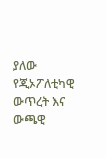ያለው የጂኦፖለቲካዊ ውጥረት እና ውጫዊ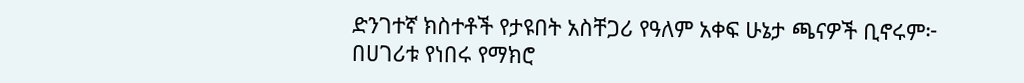ድንገተኛ ክስተቶች የታዩበት አስቸጋሪ የዓለም አቀፍ ሁኔታ ጫናዎች ቢኖሩም፦
በሀገሪቱ የነበሩ የማክሮ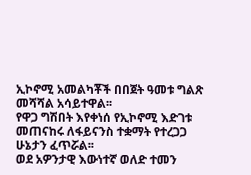ኢኮኖሚ አመልካቾች በበጀት ዓመቱ ግልጽ መሻሻል አሳይተዋል፡፡
የዋጋ ግሽበት እየቀነሰ የኢኮኖሚ እድገቱ መጠናከሩ ለፋይናንስ ተቋማት የተረጋጋ ሁኔታን ፈጥሯል፡፡
ወደ አዎንታዊ እውነተኛ ወለድ ተመን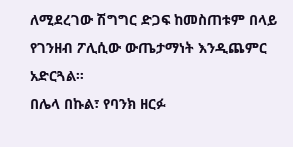ለሚደረገው ሽግግር ድጋፍ ከመስጠቱም በላይ የገንዘብ ፖሊሲው ውጤታማነት እንዲጨምር አድርጓል።
በሌላ በኩል፣ የባንክ ዘርፉ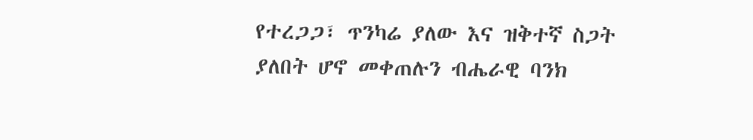የተረጋጋ፣ ጥንካሬ ያለው እና ዝቅተኛ ስጋት ያለበት ሆኖ መቀጠሉን ብሔራዊ ባንክ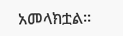አመላክቷል፡፡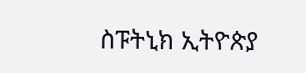ስፑትኒክ ኢትዮጵያ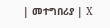| መተግበሪያ | X